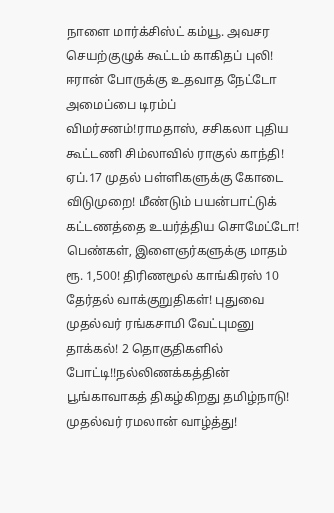நாளை மார்க்சிஸ்ட் கம்யூ. அவசர செயற்குழுக் கூட்டம் காகிதப் புலி! ஈரான் போருக்கு உதவாத நேட்டோ அமைப்பை டிரம்ப் விமர்சனம்!ராமதாஸ், சசிகலா புதிய கூட்டணி சிம்லாவில் ராகுல் காந்தி! ஏப்.17 முதல் பள்ளிகளுக்கு கோடை விடுமுறை! மீண்டும் பயன்பாட்டுக் கட்டணத்தை உயர்த்திய சொமேட்டோ! பெண்கள், இளைஞர்களுக்கு மாதம் ரூ. 1,500! திரிணமூல் காங்கிரஸ் 10 தேர்தல் வாக்குறுதிகள்! புதுவை முதல்வர் ரங்கசாமி வேட்புமனு தாக்கல்! 2 தொகுதிகளில் போட்டி!!நல்லிணக்கத்தின் பூங்காவாகத் திகழ்கிறது தமிழ்நாடு! முதல்வர் ரமலான் வாழ்த்து!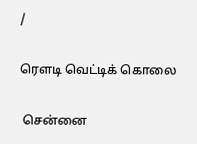/

ரெளடி வெட்டிக் கொலை

 சென்னை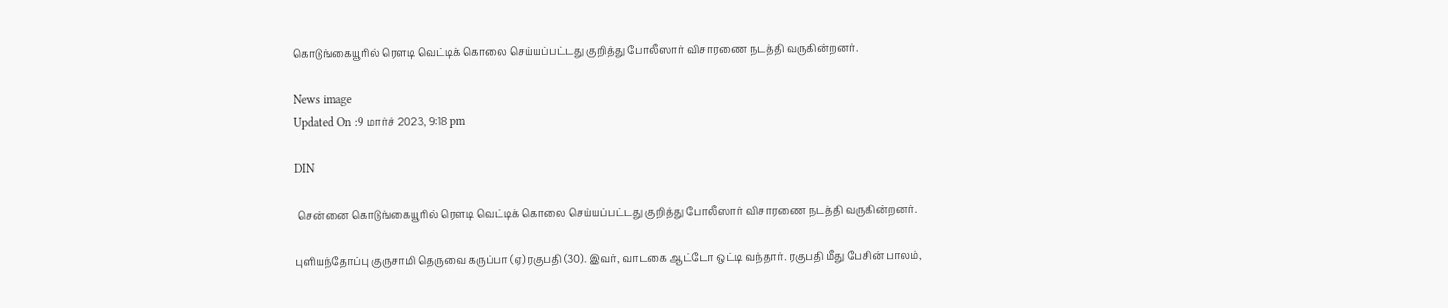கொடுங்கையூரில் ரெளடி வெட்டிக் கொலை செய்யப்பட்டது குறித்து போலீஸார் விசாரணை நடத்தி வருகின்றனர்.

News image
Updated On :9 மார்ச் 2023, 9:18 pm

DIN

 சென்னை கொடுங்கையூரில் ரெளடி வெட்டிக் கொலை செய்யப்பட்டது குறித்து போலீஸார் விசாரணை நடத்தி வருகின்றனர்.

புளியந்தோப்பு குருசாமி தெருவை கருப்பா (ஏ) ரகுபதி (30). இவர், வாடகை ஆட்டோ ஒட்டி வந்தார். ரகுபதி மீது பேசின் பாலம்,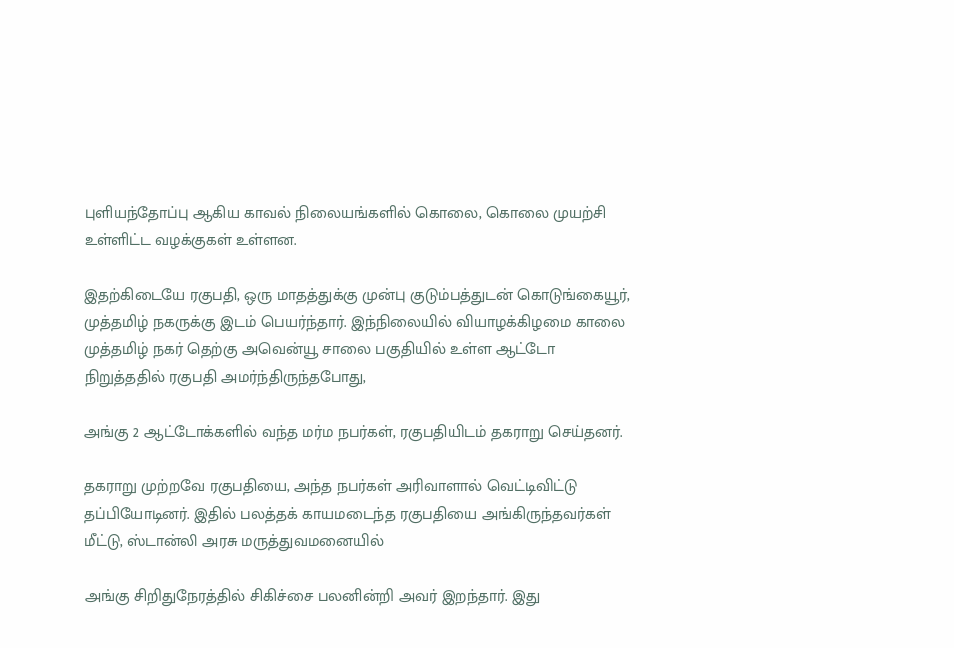புளியந்தோப்பு ஆகிய காவல் நிலையங்களில் கொலை, கொலை முயற்சி உள்ளிட்ட வழக்குகள் உள்ளன.

இதற்கிடையே ரகுபதி, ஒரு மாதத்துக்கு முன்பு குடும்பத்துடன் கொடுங்கையூர், முத்தமிழ் நகருக்கு இடம் பெயர்ந்தார். இந்நிலையில் வியாழக்கிழமை காலை முத்தமிழ் நகர் தெற்கு அவென்யூ சாலை பகுதியில் உள்ள ஆட்டோ நிறுத்ததில் ரகுபதி அமர்ந்திருந்தபோது,

அங்கு 2 ஆட்டோக்களில் வந்த மர்ம நபர்கள், ரகுபதியிடம் தகராறு செய்தனர்.

தகராறு முற்றவே ரகுபதியை, அந்த நபர்கள் அரிவாளால் வெட்டிவிட்டு தப்பியோடினர். இதில் பலத்தக் காயமடைந்த ரகுபதியை அங்கிருந்தவர்கள் மீட்டு, ஸ்டான்லி அரசு மருத்துவமனையில்

அங்கு சிறிதுநேரத்தில் சிகிச்சை பலனின்றி அவர் இறந்தார். இது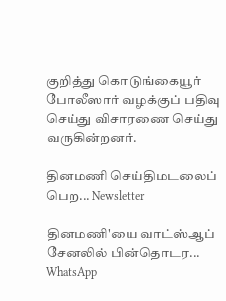குறித்து கொடுங்கையூர் போலீஸார் வழக்குப் பதிவு செய்து விசாரணை செய்து வருகின்றனர்.

தினமணி செய்திமடலைப் பெற... Newsletter

தினமணி'யை வாட்ஸ்ஆப் சேனலில் பின்தொடர... WhatsApp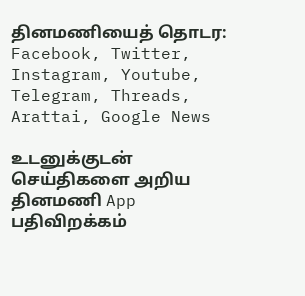தினமணியைத் தொடர: Facebook, Twitter, Instagram, Youtube, Telegram, Threads, Arattai, Google News

உடனுக்குடன் செய்திகளை அறிய தினமணி App பதிவிறக்கம்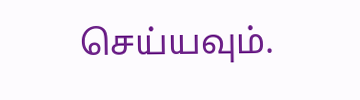செய்யவும்.